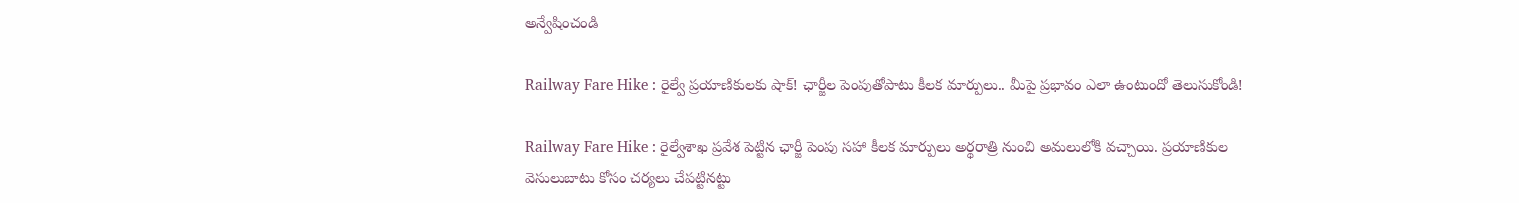అన్వేషించండి

Railway Fare Hike : రైల్వే ప్రయాణికులకు షాక్! ఛార్జీల పెంపుతోపాటు కీలక మార్పులు.. మీపై ప్రభావం ఎలా ఉంటుందో తెలుసుకోండి!

Railway Fare Hike : రైల్వేశాఖ ప్రవేశ పెట్టిన ఛార్జీ పెంపు సహా కీలక మార్పులు అర్థరాత్రి నుంచి అమలులోకి వచ్చాయి. ప్రయాణికుల వెసులుబాటు కోసం చర్యలు చేపట్టినట్టు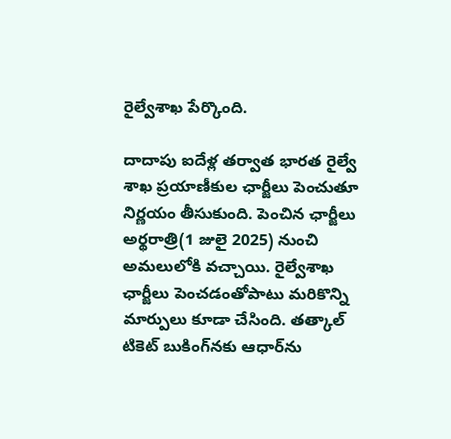రైల్వేశాఖ పేర్కొంది.

దాదాపు ఐదేళ్ల తర్వాత భారత రైల్వే శాఖ ప్రయాణీకుల ఛార్జీలు పెంచుతూ నిర్ణయం తీసుకుంది. పెంచిన ఛార్జీలు అర్థరాత్రి(1 జులై 2025) నుంచి అమలులోకి వచ్చాయి. రైల్వేశాఖ ఛార్జీలు పెంచడంతోపాటు మరికొన్ని మార్పులు కూడా చేసింది. తత్కాల్‌ టికెట్ బుకింగ్‌నకు ఆధార్‌ను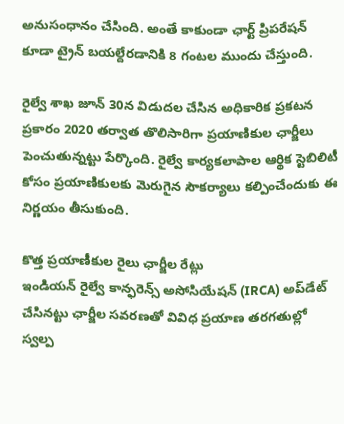అనుసంధానం చేసింది. అంతే కాకుండా ఛార్ట్ ప్రిపరేషన్ కూడా ట్రైన్ బయల్దేరడానికి 8 గంటల ముందు చేస్తుంది.

రైల్వే శాఖ జూన్ 30న విడుదల చేసిన అధికారిక ప్రకటన ప్రకారం 2020 తర్వాత తొలిసారిగా ప్రయాణికుల ఛార్జీలు పెంచుతున్నట్టు పేర్కొంది. రైల్వే కార్యకలాపాల ఆర్థిక స్టెబిలిటీ కోసం ప్రయాణికులకు మెరుగైన సౌకర్యాలు కల్పించేందుకు ఈ నిర్ణయం తీసుకుంది.

కొత్త ప్రయాణీకుల రైలు ఛార్జీల రేట్లు
ఇండియన్ రైల్వే కాన్ఫరెన్స్ అసోసియేషన్ (IRCA) అప్‌డేట్ చేసినట్టు ఛార్జీల సవరణతో వివిధ ప్రయాణ తరగతుల్లో స్వల్ప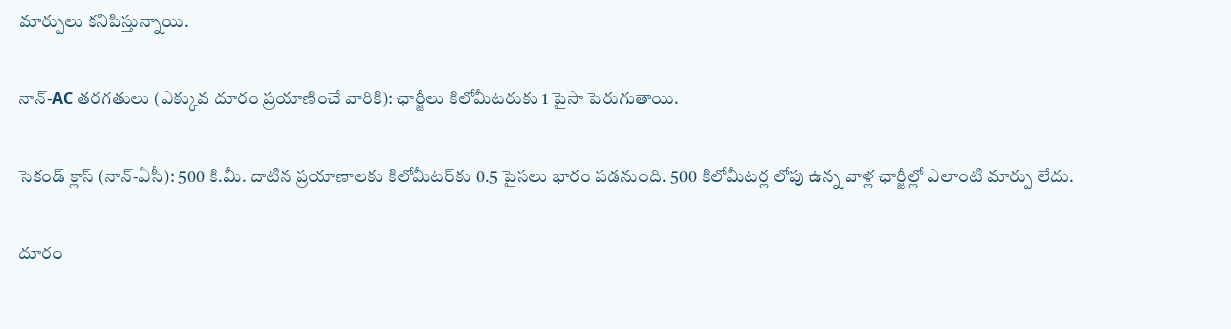మార్పులు కనిపిస్తున్నాయి.

నాన్-AC తరగతులు (ఎక్కువ దూరం ప్రయాణించే వారికి): ఛార్జీలు కిలోమీటరుకు 1 పైసా పెరుగుతాయి.

సెకండ్ క్లాస్ (నాన్-ఏసీ): 500 కి.మీ. దాటిన ప్రయాణాలకు కిలోమీటర్‌కు 0.5 పైసలు భారం పడనుంది. 500 కిలోమీటర్ల లోపు ఉన్న వాళ్ల ఛార్జీల్లో ఎలాంటి మార్పు లేదు.

దూరం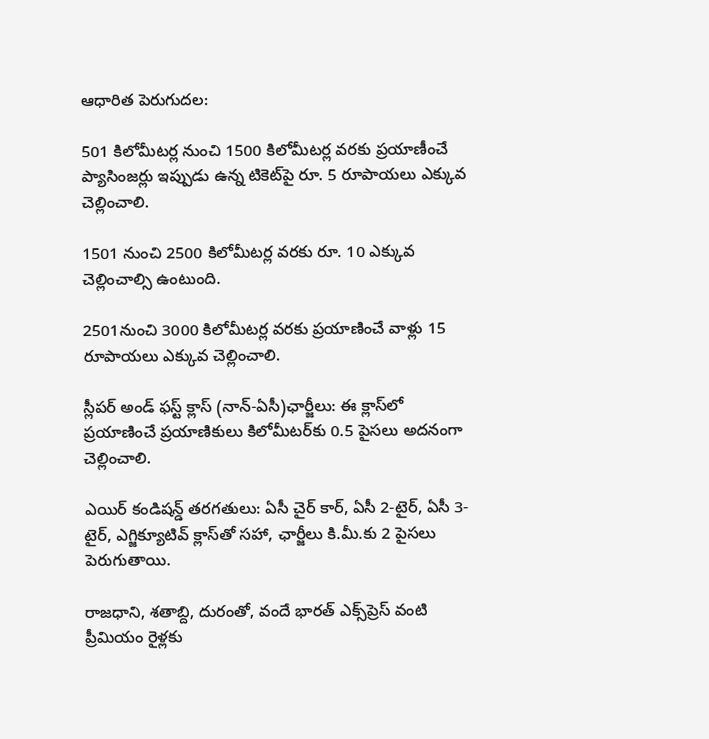ఆధారిత పెరుగుదల:

501 కిలోమీటర్ల నుంచి 1500 కిలోమీటర్ల వరకు ప్రయాణీంచే ప్యాసింజర్లు ఇప్పుడు ఉన్న టికెట్‌పై రూ. 5 రూపాయలు ఎక్కువ చెల్లించాలి.

1501 నుంచి 2500 కిలోమీటర్ల వరకు రూ. 10 ఎక్కువ చెల్లించాల్సి ఉంటుంది.

2501నుంచి 3000 కిలోమీటర్ల వరకు ప్రయాణించే వాళ్లు 15 రూపాయలు ఎక్కువ చెల్లించాలి.

స్లీపర్ అండ్‌ ఫస్ట్ క్లాస్ (నాన్-ఏసీ)ఛార్జీలు: ఈ క్లాస్‌లో ప్రయాణించే ప్రయాణికులు కిలోమీటర్‌కు 0.5 పైసలు అదనంగా చెల్లించాలి.

ఎయిర్ కండిషన్డ్ తరగతులు: ఏసీ చైర్ కార్, ఏసీ 2-టైర్, ఏసీ 3-టైర్, ఎగ్జిక్యూటివ్ క్లాస్‌తో సహా, ఛార్జీలు కి.మీ.కు 2 పైసలు పెరుగుతాయి.

రాజధాని, శతాబ్ది, దురంతో, వందే భారత్ ఎక్స్‌ప్రెస్ వంటి ప్రీమియం రైళ్లకు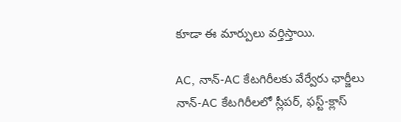కూడా ఈ మార్పులు వర్తిస్తాయి.

AC, నాన్-AC కేటగిరీలకు వేర్వేరు ఛార్జీలు
నాన్-AC కేటగిరీలలో స్లీపర్, ఫస్ట్-క్లాస్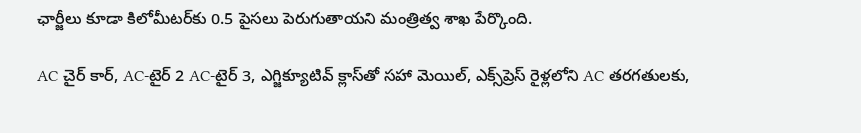ఛార్జీలు కూడా కిలోమీటర్‌కు 0.5 పైసలు పెరుగుతాయని మంత్రిత్వ శాఖ పేర్కొంది.

AC చైర్ కార్, AC-టైర్ 2 AC-టైర్ 3, ఎగ్జిక్యూటివ్ క్లాస్‌తో సహా మెయిల్, ఎక్స్‌ప్రెస్ రైళ్లలోని AC తరగతులకు,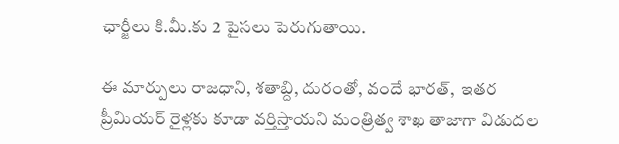ఛార్జీలు కి.మీ.కు 2 పైసలు పెరుగుతాయి.

ఈ మార్పులు రాజధాని, శతాబ్ది, దురంతో, వందే భారత్,  ఇతర ప్రీమియర్ రైళ్లకు కూడా వర్తిస్తాయని మంత్రిత్వ శాఖ తాజాగా విడుదల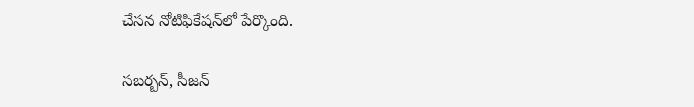చేసన నోటిఫికేషన్‌లో పేర్కొంది.

సబర్బన్, సీజన్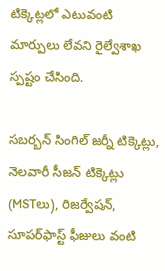టిక్కెట్లలో ఎటువంటి మార్పులు లేవని రైల్వేశాఖ స్పష్టం చేసింది.

సబర్బన్ సింగిల్ జర్నీ టిక్కెట్లు, నెలవారీ సీజన్ టిక్కెట్లు (MSTలు), రిజర్వేషన్, సూపర్‌ఫాస్ట్ ఫీజులు వంటి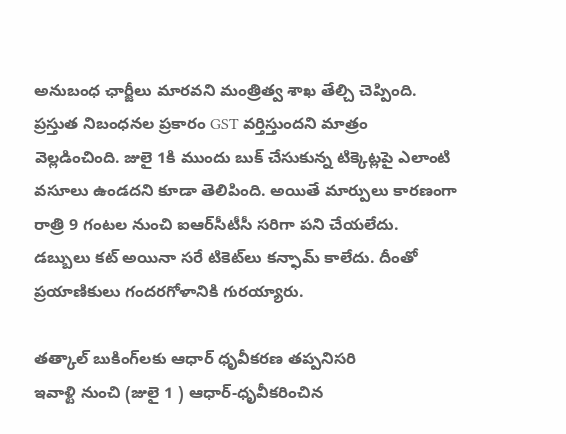అనుబంధ ఛార్జీలు మారవని మంత్రిత్వ శాఖ తేల్చి చెప్పింది. ప్రస్తుత నిబంధనల ప్రకారం GST వర్తిస్తుందని మాత్రం వెల్లడించింది. జులై 1కి ముందు బుక్ చేసుకున్న టిక్కెట్లపై ఎలాంటి వసూలు ఉండదని కూడా తెలిపింది. అయితే మార్పులు కారణంగా రాత్రి 9 గంటల నుంచి ఐఆర్‌సీటీసీ సరిగా పని చేయలేదు. డబ్బులు కట్ అయినా సరే టికెట్‌లు కన్ఫామ్ కాలేదు. దీంతో ప్రయాణికులు గందరగోళానికి గురయ్యారు.

తత్కాల్ బుకింగ్‌లకు ఆధార్ ధృవీకరణ తప్పనిసరి
ఇవాళ్టి నుంచి (జులై 1 ) ఆధార్-ధృవీకరించిన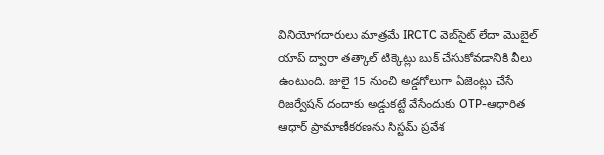వినియోగదారులు మాత్రమే IRCTC వెబ్‌సైట్ లేదా మొబైల్ యాప్ ద్వారా తత్కాల్ టిక్కెట్లు బుక్ చేసుకోవడానికి వీలు ఉంటుంది. జులై 15 నుంచి అడ్డగోలుగా ఏజెంట్లు చేసే  రిజర్వేషన్‌ దందాకు అడ్డుకట్టే వేసేందుకు OTP-ఆధారిత ఆధార్ ప్రామాణీకరణను సిస్టమ్ ప్రవేశ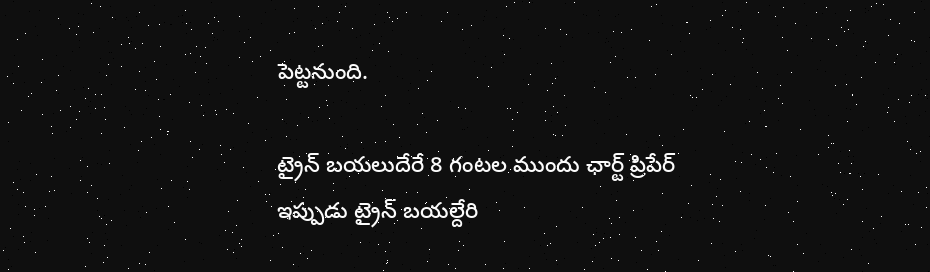పెట్టనుంది.

ట్రైన్ బయలుదేరే 8 గంటల ముందు ఛార్ట్ ప్రిపేర్‌
ఇప్పుడు ట్రైన్ బయల్దేరి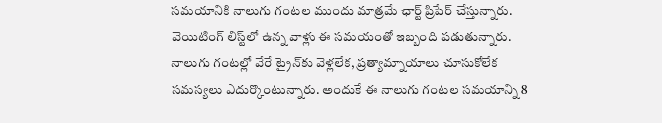సమయానికి నాలుగు గంటల ముందు మాత్రమే ఛార్ట్ ప్రిపేర్ చేస్తున్నారు. వెయిటింగ్ లిస్ట్‌లో ఉన్న వాళ్లు ఈ సమయంతో ఇబ్బంది పడుతున్నారు. నాలుగు గంటల్లో వేరే ట్రైన్‌కు వెళ్లలేక, ప్రత్యామ్నాయాలు చూసుకోలేక సమస్యలు ఎదుర్కొంటున్నారు. అందుకే ఈ నాలుగు గంటల సమయాన్ని 8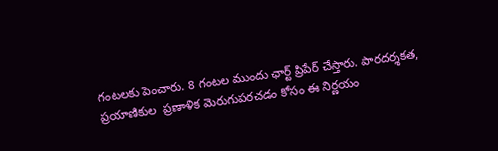గంటలకు పెంచారు. 8 గంటల ముందు ఛార్ట్ ప్రిపేర్ చేస్తారు. పారదర్శకత, ప్రయాణికుల  ప్రణాళిక మెరుగుపరచడం కోసం ఈ నిర్ణయం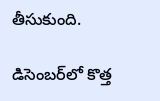తీసుకుంది.

డిసెంబర్‌లో కొత్త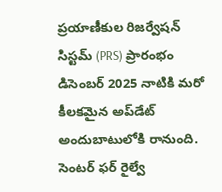ప్రయాణీకుల రిజర్వేషన్ సిస్టమ్ (PRS) ప్రారంభం
డిసెంబర్ 2025 నాటికి మరో కీలకమైన అప్‌డేట్ అందుబాటులోకి రానుంది. సెంటర్ ఫర్ రైల్వే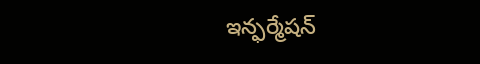ఇన్ఫర్మేషన్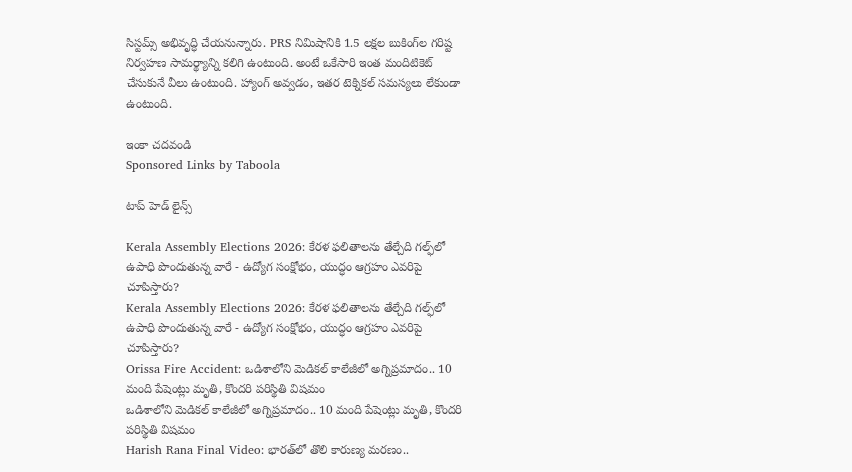సిస్టమ్స్ అభివృద్ధి చేయనున్నారు. PRS నిమిషానికి 1.5 లక్షల బుకింగ్‌ల గరిష్ట నిర్వహణ సామర్థ్యాన్ని కలిగి ఉంటుంది. అంటే ఒకేసారి ఇంత మందిటికెట్ చేసుకునే వీలు ఉంటుంది. హ్యాంగ్ అవ్వడం, ఇతర టెక్నికల్ సమస్యలు లేకుండా ఉంటుంది.

ఇంకా చదవండి
Sponsored Links by Taboola

టాప్ హెడ్ లైన్స్

Kerala Assembly Elections 2026: కేరళ ఫలితాలను తేల్చేది గల్ఫ్‌లో ఉపాధి పొందుతున్న వారే - ఉద్యోగ సంక్షోభం, యుద్ధం ఆగ్రహం ఎవరిపై చూపిస్తారు?
Kerala Assembly Elections 2026: కేరళ ఫలితాలను తేల్చేది గల్ఫ్‌లో ఉపాధి పొందుతున్న వారే - ఉద్యోగ సంక్షోభం, యుద్ధం ఆగ్రహం ఎవరిపై చూపిస్తారు?
Orissa Fire Accident: ఒడిశాలోని మెడికల్ కాలేజీలో అగ్నిప్రమాదం.. 10 మంది పేషెంట్లు మృతి, కొందరి పరిస్థితి విషమం
ఒడిశాలోని మెడికల్ కాలేజీలో అగ్నిప్రమాదం.. 10 మంది పేషెంట్లు మృతి, కొందరి పరిస్థితి విషమం
Harish Rana Final Video: భారత్‌లో తొలి కారుణ్య మరణం..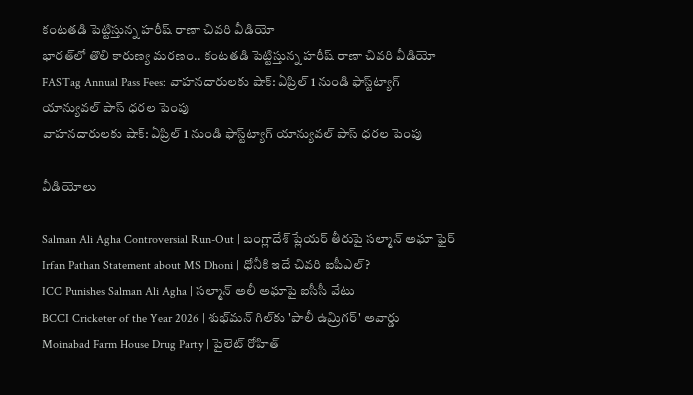కంటతడి పెట్టిస్తున్న హరీష్ రాణా చివరి వీడియో
భారత్‌లో తొలి కారుణ్య మరణం.. కంటతడి పెట్టిస్తున్న హరీష్ రాణా చివరి వీడియో
FASTag Annual Pass Fees: వాహనదారులకు షాక్: ఏప్రిల్ 1 నుండి ఫాస్ట్‌ట్యాగ్ యాన్యువల్ పాస్ ధరల పెంపు
వాహనదారులకు షాక్: ఏప్రిల్ 1 నుండి ఫాస్ట్‌ట్యాగ్ యాన్యువల్ పాస్ ధరల పెంపు

వీడియోలు

Salman Ali Agha Controversial Run-Out | బంగ్లాదేశ్ ప్లేయర్ తీరుపై సల్మాన్ అఘా ఫైర్
Irfan Pathan Statement about MS Dhoni | ధోనీకి ఇదే చివరి ఐపీఎల్?
ICC Punishes Salman Ali Agha | సల్మాన్ అలీ అఘాపై ఐసీసీ వేటు
BCCI Cricketer of the Year 2026 | శుభ్‌మన్ గిల్‌కు 'పాలీ ఉమ్రిగర్' అవార్డు
Moinabad Farm House Drug Party | పైలెట్ రోహిత్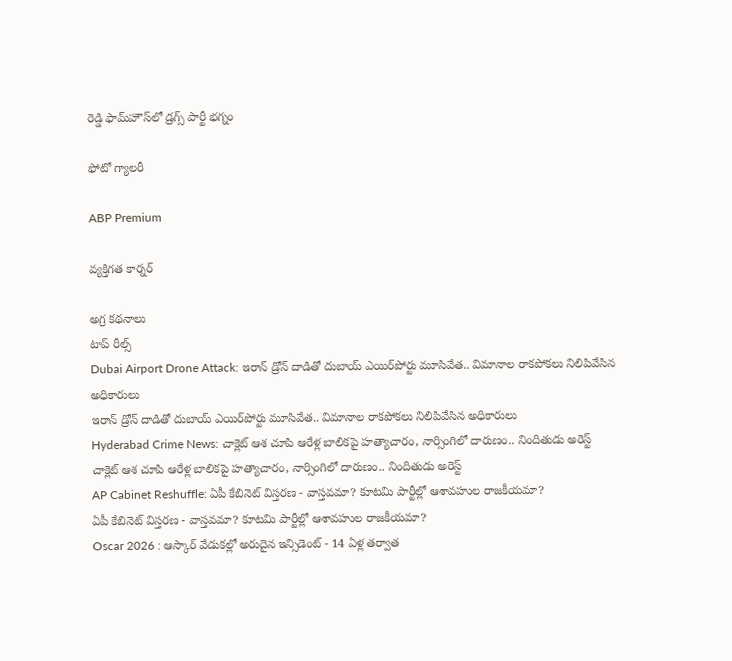రెడ్డి ఫామ్‌హౌస్‌లో డ్రగ్స్ పార్టీ భగ్నం

ఫోటో గ్యాలరీ

ABP Premium

వ్యక్తిగత కార్నర్

అగ్ర కథనాలు
టాప్ రీల్స్
Dubai Airport Drone Attack: ఇరాన్ డ్రోన్ దాడితో దుబాయ్ ఎయిర్‌పోర్టు మూసివేత.. విమానాల రాకపోకలు నిలిపివేసిన అధికారులు
ఇరాన్ డ్రోన్ దాడితో దుబాయ్ ఎయిర్‌పోర్టు మూసివేత.. విమానాల రాకపోకలు నిలిపివేసిన అధికారులు
Hyderabad Crime News: చాక్లెట్ ఆశ చూపి ఆరేళ్ల బాలికపై హత్యాచారం, నార్సింగిలో దారుణం.. నిందితుడు అరెస్ట్
చాక్లెట్ ఆశ చూపి ఆరేళ్ల బాలికపై హత్యాచారం, నార్సింగిలో దారుణం.. నిందితుడు అరెస్ట్
AP Cabinet Reshuffle: ఏపీ కేబినెట్ విస్తరణ - వాస్తవమా? కూటమి పార్టీల్లో ఆశావహుల రాజకీయమా?
ఏపీ కేబినెట్ విస్తరణ - వాస్తవమా? కూటమి పార్టీల్లో ఆశావహుల రాజకీయమా?
Oscar 2026 : ఆస్కార్ వేడుకల్లో అరుదైన ఇన్సిడెంట్ - 14 ఏళ్ల తర్వాత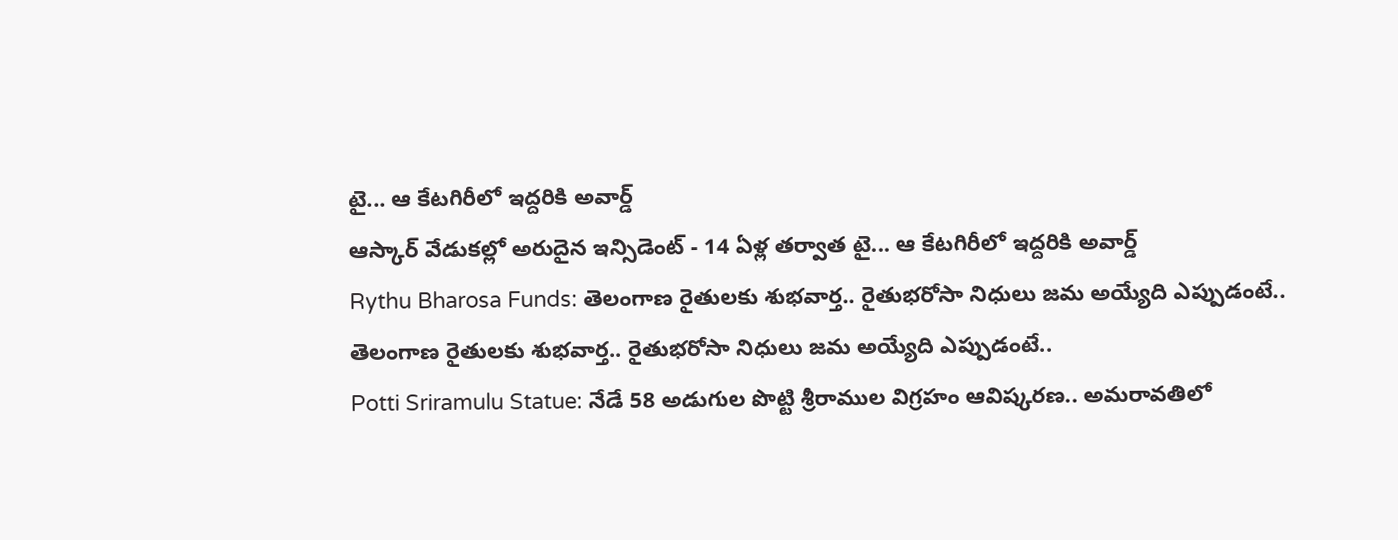టై... ఆ కేటగిరీలో ఇద్దరికి అవార్డ్
ఆస్కార్ వేడుకల్లో అరుదైన ఇన్సిడెంట్ - 14 ఏళ్ల తర్వాత టై... ఆ కేటగిరీలో ఇద్దరికి అవార్డ్
Rythu Bharosa Funds: తెలంగాణ రైతులకు శుభ‌వార్త.. రైతుభ‌రోసా నిధులు జమ అయ్యేది ఎప్పుడంటే..
తెలంగాణ రైతులకు శుభ‌వార్త.. రైతుభ‌రోసా నిధులు జమ అయ్యేది ఎప్పుడంటే..
Potti Sriramulu Statue: నేడే 58 అడుగుల పొట్టి శ్రీరాముల విగ్రహం ఆవిష్కరణ.. అమరావతిలో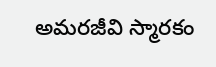అమరజీవి స్మారకం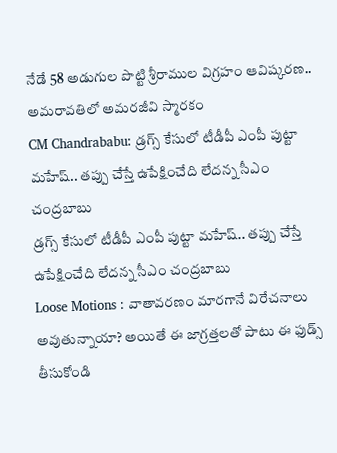నేడే 58 అడుగుల పొట్టి శ్రీరాముల విగ్రహం ఆవిష్కరణ.. అమరావతిలో అమరజీవి స్మారకం
CM Chandrababu: డ్రగ్స్ కేసులో టీడీపీ ఎంపీ పుట్టా మహేష్‌.. తప్పు చేస్తే ఉపేక్షించేది లేదన్న సీఎం చంద్రబాబు
డ్రగ్స్ కేసులో టీడీపీ ఎంపీ పుట్టా మహేష్‌.. తప్పు చేస్తే ఉపేక్షించేది లేదన్న సీఎం చంద్రబాబు
Loose Motions : వాతావరణం మారగానే విరేచనాలు అవుతున్నాయా? అయితే ఈ జాగ్రత్తలతో పాటు ఈ ఫుడ్స్ తీసుకోండి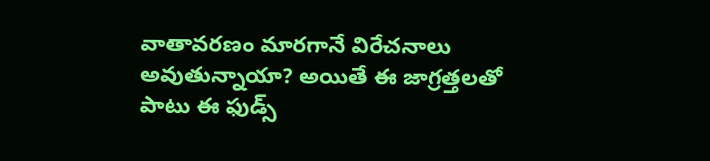వాతావరణం మారగానే విరేచనాలు అవుతున్నాయా? అయితే ఈ జాగ్రత్తలతో పాటు ఈ ఫుడ్స్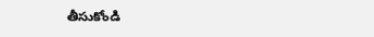తీసుకోండి